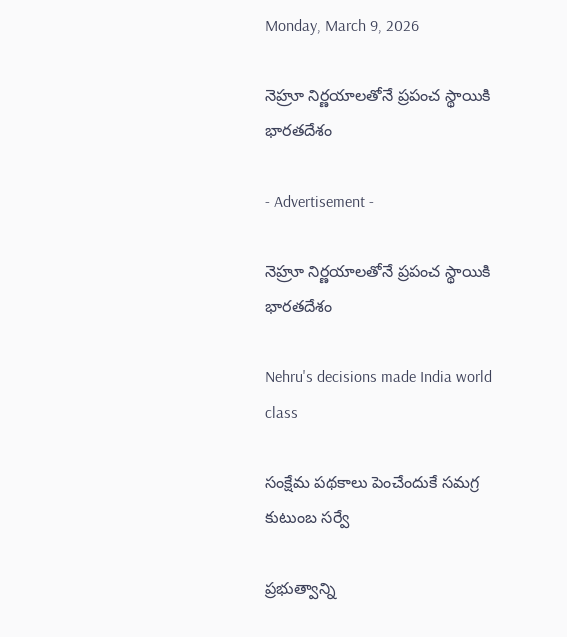Monday, March 9, 2026

నెహ్రూ నిర్ణయాలతోనే ప్రపంచ స్థాయికి భారతదేశం

- Advertisement -

నెహ్రూ నిర్ణయాలతోనే ప్రపంచ స్థాయికి భారతదేశం

Nehru's decisions made India world class

సంక్షేమ పథకాలు పెంచేందుకే సమగ్ర కుటుంబ సర్వే

ప్రభుత్వాన్ని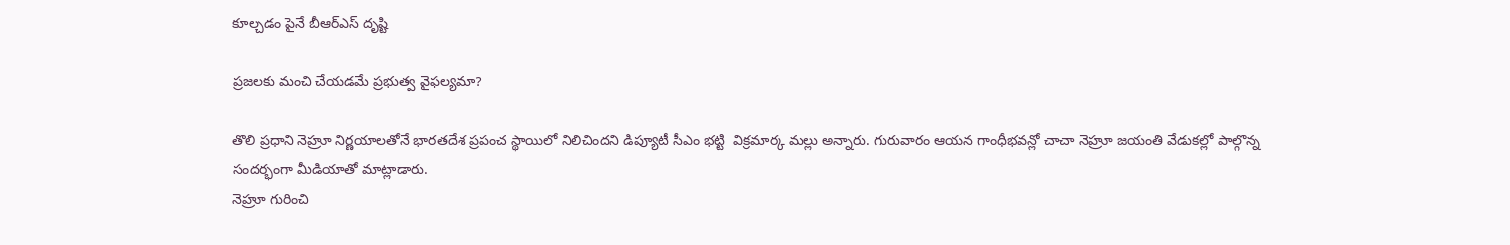కూల్చడం పైనే బీఆర్ఎస్ దృష్టి

ప్రజలకు మంచి చేయడమే ప్రభుత్వ వైఫల్యమా?

తొలి ప్రధాని నెహ్రూ నిర్ణయాలతోనే భారతదేశ ప్రపంచ స్థాయిలో నిలిచిందని డిప్యూటీ సీఎం భట్టి  విక్రమార్క మల్లు అన్నారు. గురువారం ఆయన గాంధీభవన్లో చాచా నెహ్రూ జయంతి వేడుకల్లో పాల్గొన్న సందర్భంగా మీడియాతో మాట్లాడారు.
నెహ్రూ గురించి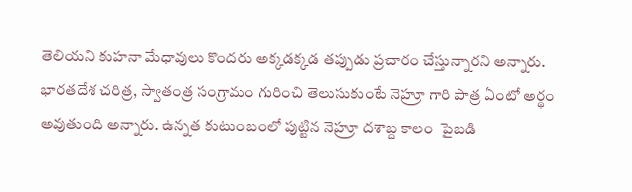తెలియని కుహనా మేధావులు కొందరు అక్కడక్కడ తప్పుడు ప్రచారం చేస్తున్నారని అన్నారు. భారతదేశ చరిత్ర, స్వాతంత్ర సంగ్రామం గురించి తెలుసుకుంటే నెహ్రూ గారి పాత్ర ఏంటో అర్థం అవుతుంది అన్నారు. ఉన్నత కుటుంబంలో పుట్టిన నెహ్రూ దశాబ్ద కాలం  పైబడి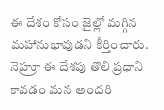ఈ దేశం కోసం జైల్లో మగ్గిన మహానుభావుడని కీర్తించారు. నెహ్రూ ఈ దేశపు తొలి ప్రధాని కావడం మన అందరి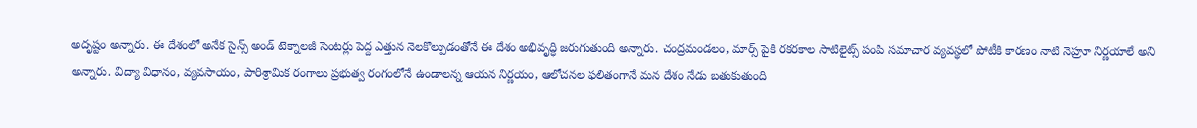అదృష్టం అన్నారు. ఈ దేశంలో అనేక సైన్స్ అండ్ టెక్నాలజీ సెంటర్లు పెద్ద ఎత్తున నెలకొల్పుడంతోనే ఈ దేశం అభివృద్ధి జరుగుతుంది అన్నారు. చంద్రమండలం, మార్స్ పైకి రకరకాల సాటిలైట్స్ పంపి సమాచార వ్యవస్థలో పోటీకి కారణం నాటి నెహ్రూ నిర్ణయాలే అని అన్నారు. విద్యా విధానం, వ్యవసాయం, పారిశ్రామిక రంగాలు ప్రభుత్వ రంగంలోనే ఉండాలన్న ఆయన నిర్ణయం, ఆలోచనల ఫలితంగానే మన దేశం నేడు బతుకుతుంది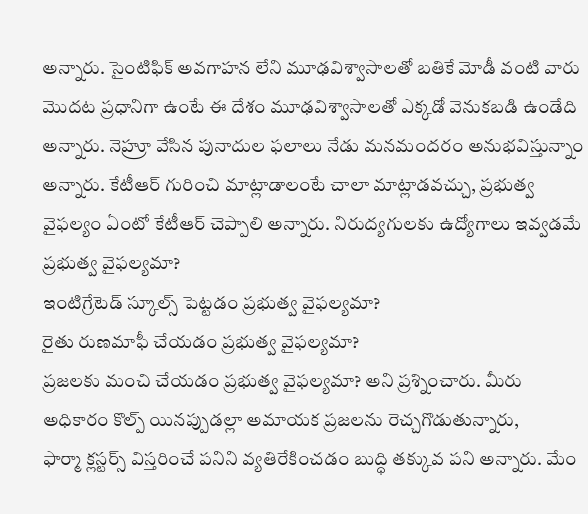అన్నారు. సైంటిఫిక్ అవగాహన లేని మూఢవిశ్వాసాలతో బతికే మోడీ వంటి వారు మొదట ప్రధానిగా ఉంటే ఈ దేశం మూఢవిశ్వాసాలతో ఎక్కడో వెనుకబడి ఉండేది అన్నారు. నెహ్రూ వేసిన పునాదుల ఫలాలు నేడు మనమందరం అనుభవిస్తున్నాం అన్నారు. కేటీఆర్ గురించి మాట్లాడాలంటే చాలా మాట్లాడవచ్చు, ప్రభుత్వ వైఫల్యం ఏంటో కేటీఆర్ చెప్పాలి అన్నారు. నిరుద్యగులకు ఉద్యోగాలు ఇవ్వడమే ప్రభుత్వ వైఫల్యమా?
ఇంటిగ్రేటెడ్ స్కూల్స్ పెట్టడం ప్రభుత్వ వైఫల్యమా?
రైతు రుణమాఫీ చేయడం ప్రభుత్వ వైఫల్యమా?
ప్రజలకు మంచి చేయడం ప్రభుత్వ వైఫల్యమా? అని ప్రశ్నించారు. మీరు అధికారం కొల్ప్ యినప్పుడల్లా అమాయక ప్రజలను రెచ్చగొడుతున్నారు,
ఫార్మా క్లస్టర్స్ విస్తరించే పనిని వ్యతిరేకించడం బుద్ధి తక్కువ పని అన్నారు. మేం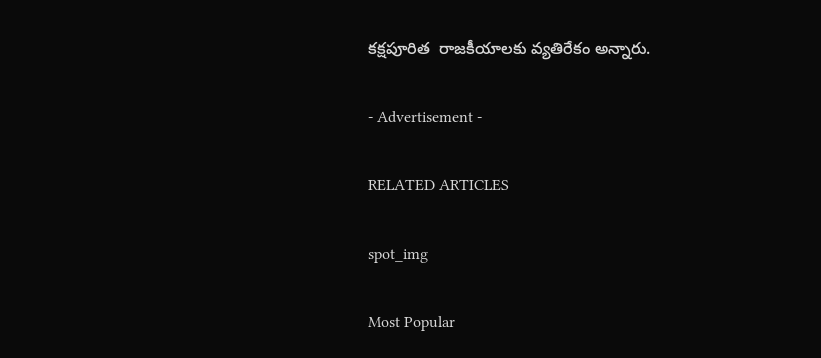కక్షపూరిత  రాజకీయాలకు వ్యతిరేకం అన్నారు.

- Advertisement -

RELATED ARTICLES

spot_img

Most Popular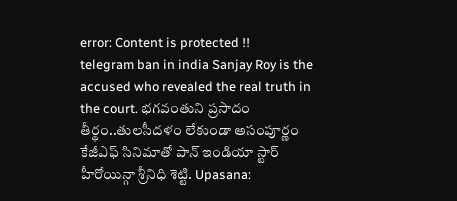error: Content is protected !!
telegram ban in india Sanjay Roy is the accused who revealed the real truth in the court. భగవంతుని ప్రసాదం తీర్థం..తులసీదళం లేకుండా అసంపూర్ణం కేజీఎఫ్ సినిమాతో పాన్ ఇండియా స్టార్ హీరోయిన్గా శ్రీనిధి శెట్టి. Upasana: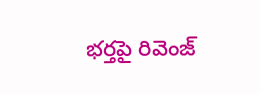భర్తపై రివెంజ్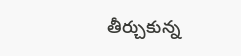తీర్చుకున్న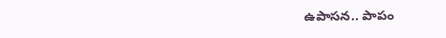ఉపాసన.. పాపం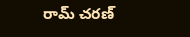రామ్ చరణ్